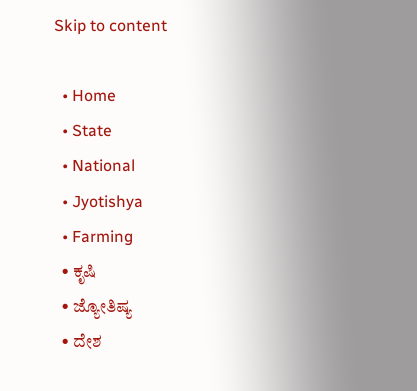Skip to content

  • Home
  • State
  • National
  • Jyotishya
  • Farming
  • ಕೃಷಿ
  • ಜ್ಯೋತಿಷ್ಯ
  • ದೇಶ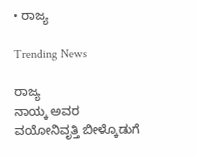• ರಾಜ್ಯ

Trending News

ರಾಜ್ಯ
ನಾಯ್ಕ ಅವರ ವಯೋನಿವೃತ್ತಿ ಬೀಳ್ಕೊಡುಗೆ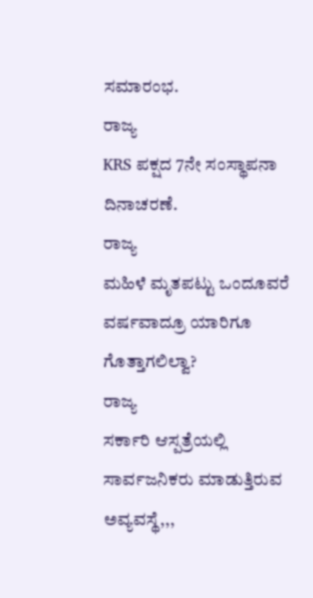ಸಮಾರಂಭ.
ರಾಜ್ಯ
KRS ಪಕ್ಷದ 7ನೇ ಸಂಸ್ಥಾಪನಾ ದಿನಾಚರಣೆ.
ರಾಜ್ಯ
ಮಹಿಳೆ ಮೃತಪಟ್ಟು ಒಂದೂವರೆ ವರ್ಷವಾದ್ರೂ ಯಾರಿಗೂ ಗೊತ್ತಾಗಲಿಲ್ವಾ?
ರಾಜ್ಯ
ಸರ್ಕಾರಿ ಆಸ್ಪತ್ರೆಯಲ್ಲಿ ಸಾರ್ವಜನಿಕರು ಮಾಡುತ್ತಿರುವ ಅವ್ಯವಸ್ಥೆ,,,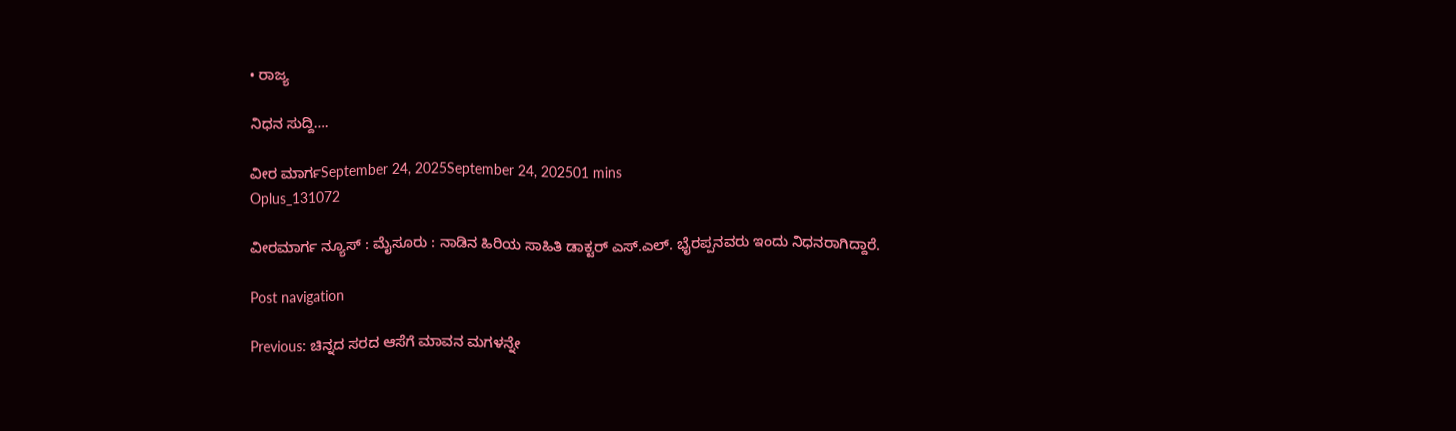• ರಾಜ್ಯ

ನಿಧನ ಸುದ್ದಿ….

ವೀರ ಮಾರ್ಗSeptember 24, 2025September 24, 202501 mins
Oplus_131072

ವೀರಮಾರ್ಗ ನ್ಯೂಸ್ : ಮೈಸೂರು : ನಾಡಿನ ಹಿರಿಯ ಸಾಹಿತಿ ಡಾಕ್ಟರ್ ಎಸ್.ಎಲ್. ಭೈರಪ್ಪನವರು ಇಂದು ನಿಧನರಾಗಿದ್ದಾರೆ.

Post navigation

Previous: ಚಿನ್ನದ ಸರದ ಆಸೆಗೆ ಮಾವನ ಮಗಳನ್ನೇ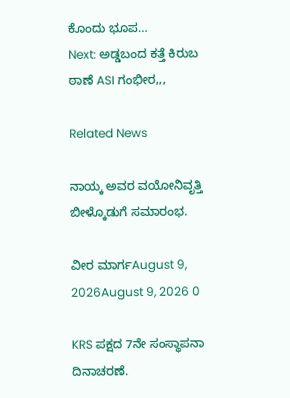ಕೊಂದು ಭೂಪ…
Next: ಅಡ್ಡಬಂದ ಕತ್ತೆ ಕಿರುಬ ಠಾಣೆ ASI ಗಂಭೀರ,,,

Related News

ನಾಯ್ಕ ಅವರ ವಯೋನಿವೃತ್ತಿ ಬೀಳ್ಕೊಡುಗೆ ಸಮಾರಂಭ.

ವೀರ ಮಾರ್ಗAugust 9, 2026August 9, 2026 0

KRS ಪಕ್ಷದ 7ನೇ ಸಂಸ್ಥಾಪನಾ ದಿನಾಚರಣೆ.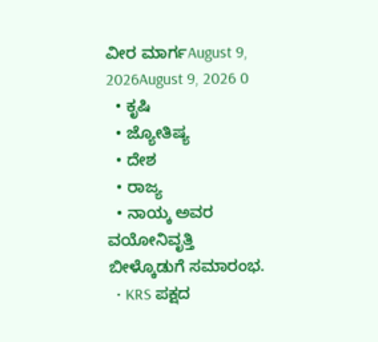ವೀರ ಮಾರ್ಗAugust 9, 2026August 9, 2026 0
  • ಕೃಷಿ
  • ಜ್ಯೋತಿಷ್ಯ
  • ದೇಶ
  • ರಾಜ್ಯ
  • ನಾಯ್ಕ ಅವರ ವಯೋನಿವೃತ್ತಿ ಬೀಳ್ಕೊಡುಗೆ ಸಮಾರಂಭ.
  • KRS ಪಕ್ಷದ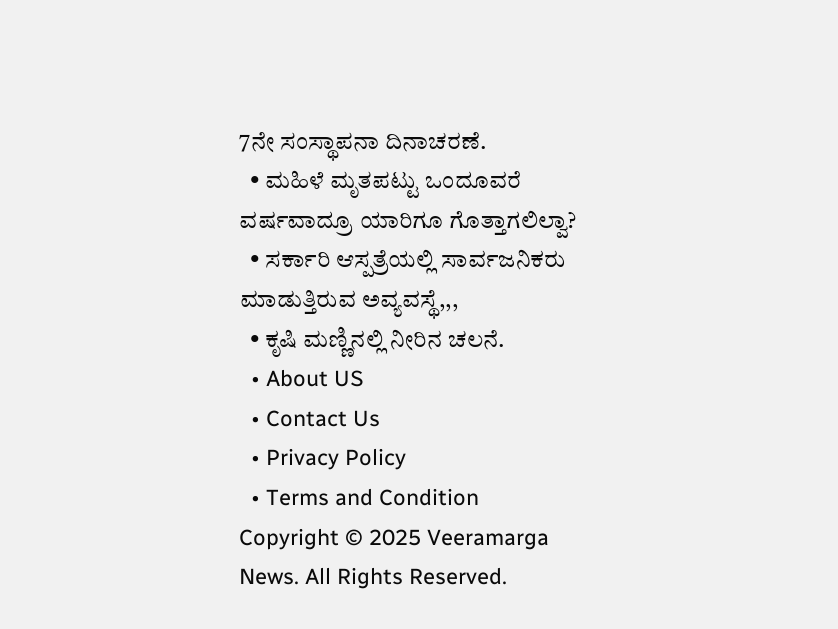7ನೇ ಸಂಸ್ಥಾಪನಾ ದಿನಾಚರಣೆ.
  • ಮಹಿಳೆ ಮೃತಪಟ್ಟು ಒಂದೂವರೆ ವರ್ಷವಾದ್ರೂ ಯಾರಿಗೂ ಗೊತ್ತಾಗಲಿಲ್ವಾ?
  • ಸರ್ಕಾರಿ ಆಸ್ಪತ್ರೆಯಲ್ಲಿ ಸಾರ್ವಜನಿಕರು ಮಾಡುತ್ತಿರುವ ಅವ್ಯವಸ್ಥೆ,,,
  • ಕೃಷಿ ಮಣ್ಣಿನಲ್ಲಿ ನೀರಿನ ಚಲನೆ.
  • About US
  • Contact Us
  • Privacy Policy
  • Terms and Condition
Copyright © 2025 Veeramarga News. All Rights Reserved.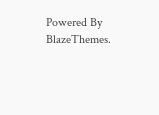Powered By BlazeThemes.